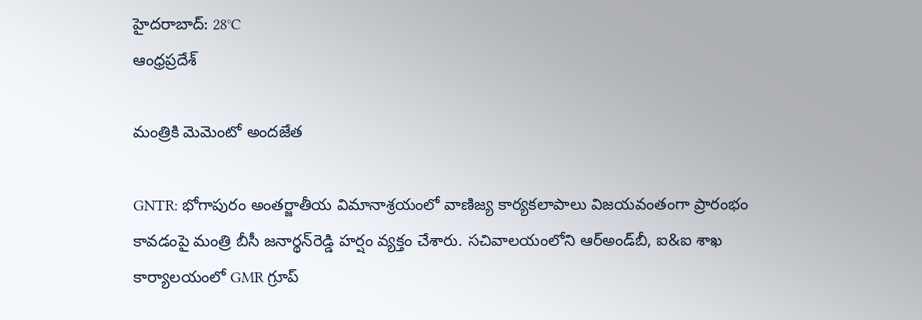హైదరాబాద్: 28°C
ఆంధ్రప్రదేశ్

మంత్రికి మెమెంటో అందజేత

GNTR: భోగాపురం అంతర్జాతీయ విమానాశ్రయంలో వాణిజ్య కార్యకలాపాలు విజయవంతంగా ప్రారంభం కావడంపై మంత్రి బీసీ జనార్థన్‌రెడ్డి హర్షం వ్యక్తం చేశారు. సచివాలయంలోని ఆర్‌అండ్‌బీ, ఐ&ఐ శాఖ కార్యాలయంలో GMR గ్రూప్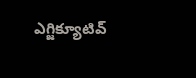ఎగ్జిక్యూటివ్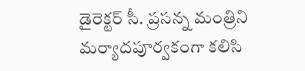డైరెక్టర్ సీ. ప్రసన్న మంత్రిని మర్యాదపూర్వకంగా కలిసి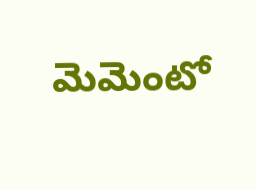మెమెంటో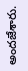అందజేశారు.